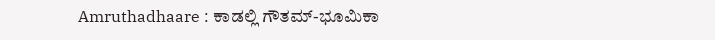Amruthadhaare : ಕಾಡಲ್ಲಿ ಗೌತಮ್-ಭೂಮಿಕಾ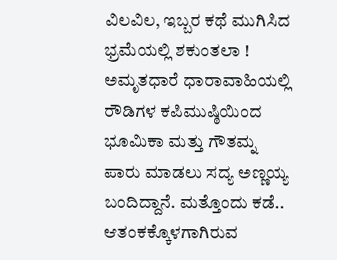ವಿಲವಿಲ, ಇಬ್ಬರ ಕಥೆ ಮುಗಿಸಿದ ಭ್ರಮೆಯಲ್ಲಿ ಶಕುಂತಲಾ !
ಅಮೃತಧಾರೆ ಧಾರಾವಾಹಿಯಲ್ಲಿ ರೌಡಿಗಳ ಕಪಿಮುಷ್ಠಿಯಿಂದ ಭೂಮಿಕಾ ಮತ್ತು ಗೌತಮ್ನ ಪಾರು ಮಾಡಲು ಸದ್ಯ ಅಣ್ಣಯ್ಯ ಬಂದಿದ್ದಾನೆ. ಮತ್ತೊಂದು ಕಡೆ.. ಆತಂಕಕ್ಕೊಳಗಾಗಿರುವ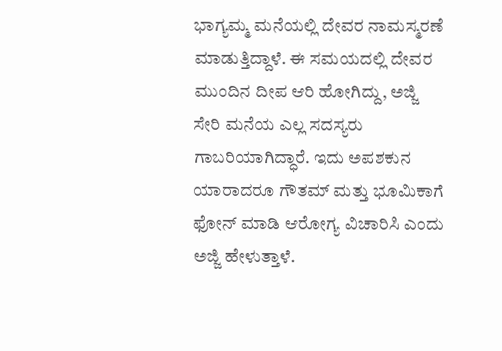ಭಾಗ್ಯಮ್ಮ ಮನೆಯಲ್ಲಿ ದೇವರ ನಾಮಸ್ಮರಣೆ ಮಾಡುತ್ತಿದ್ದಾಳೆ. ಈ ಸಮಯದಲ್ಲಿ ದೇವರ ಮುಂದಿನ ದೀಪ ಆರಿ ಹೋಗಿದ್ದು, ಅಜ್ಜಿ ಸೇರಿ ಮನೆಯ ಎಲ್ಲ ಸದಸ್ಯರು ಗಾಬರಿಯಾಗಿದ್ಧಾರೆ. ಇದು ಅಪಶಕುನ ಯಾರಾದರೂ ಗೌತಮ್ ಮತ್ತು ಭೂಮಿಕಾಗೆ ಫೋನ್ ಮಾಡಿ ಆರೋಗ್ಯ ವಿಚಾರಿಸಿ ಎಂದು ಅಜ್ಜಿ ಹೇಳುತ್ತಾಳೆ.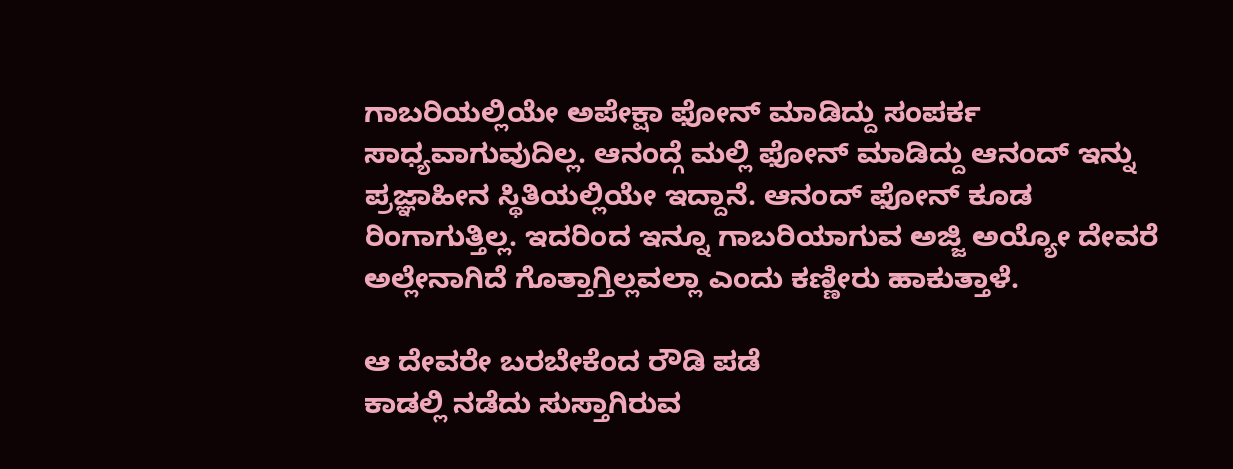ಗಾಬರಿಯಲ್ಲಿಯೇ ಅಪೇಕ್ಷಾ ಫೋನ್ ಮಾಡಿದ್ದು ಸಂಪರ್ಕ ಸಾಧ್ಯವಾಗುವುದಿಲ್ಲ. ಆನಂದ್ಗೆ ಮಲ್ಲಿ ಫೋನ್ ಮಾಡಿದ್ದು ಆನಂದ್ ಇನ್ನು ಪ್ರಜ್ಞಾಹೀನ ಸ್ಥಿತಿಯಲ್ಲಿಯೇ ಇದ್ದಾನೆ. ಆನಂದ್ ಫೋನ್ ಕೂಡ ರಿಂಗಾಗುತ್ತಿಲ್ಲ. ಇದರಿಂದ ಇನ್ನೂ ಗಾಬರಿಯಾಗುವ ಅಜ್ಜಿ ಅಯ್ಯೋ ದೇವರೆ ಅಲ್ಲೇನಾಗಿದೆ ಗೊತ್ತಾಗ್ತಿಲ್ಲವಲ್ಲಾ ಎಂದು ಕಣ್ಣೀರು ಹಾಕುತ್ತಾಳೆ.

ಆ ದೇವರೇ ಬರಬೇಕೆಂದ ರೌಡಿ ಪಡೆ
ಕಾಡಲ್ಲಿ ನಡೆದು ಸುಸ್ತಾಗಿರುವ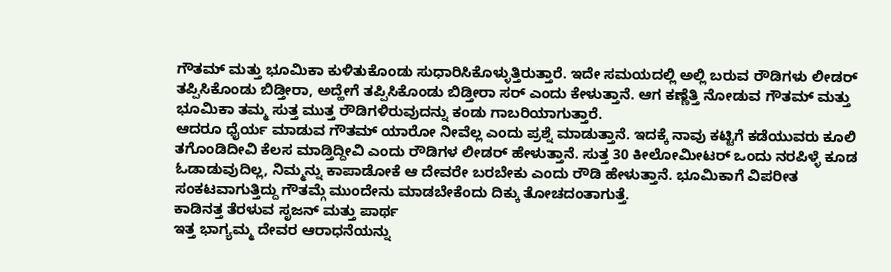ಗೌತಮ್ ಮತ್ತು ಭೂಮಿಕಾ ಕುಳಿತುಕೊಂಡು ಸುಧಾರಿಸಿಕೊಳ್ಳುತ್ತಿರುತ್ತಾರೆ. ಇದೇ ಸಮಯದಲ್ಲಿ ಅಲ್ಲಿ ಬರುವ ರೌಡಿಗಳು ಲೀಡರ್ ತಪ್ಪಿಸಿಕೊಂಡು ಬಿಡ್ತೀರಾ, ಅದ್ಹೇಗೆ ತಪ್ಪಿಸಿಕೊಂಡು ಬಿಡ್ತೀರಾ ಸರ್ ಎಂದು ಕೇಳುತ್ತಾನೆ. ಆಗ ಕಣ್ಣೆತ್ತಿ ನೋಡುವ ಗೌತಮ್ ಮತ್ತು ಭೂಮಿಕಾ ತಮ್ಮ ಸುತ್ತ ಮುತ್ತ ರೌಡಿಗಳಿರುವುದನ್ನು ಕಂಡು ಗಾಬರಿಯಾಗುತ್ತಾರೆ.
ಆದರೂ ಧೈರ್ಯ ಮಾಡುವ ಗೌತಮ್ ಯಾರೋ ನೀವೆಲ್ಲ ಎಂದು ಪ್ರಶ್ನೆ ಮಾಡುತ್ತಾನೆ. ಇದಕ್ಕೆ ನಾವು ಕಟ್ಟಿಗೆ ಕಡೆಯುವರು ಕೂಲಿ ತಗೊಂಡಿದೀವಿ ಕೆಲಸ ಮಾಡ್ತಿದ್ದೀವಿ ಎಂದು ರೌಡಿಗಳ ಲೀಡರ್ ಹೇಳುತ್ತಾನೆ. ಸುತ್ತ 30 ಕೀಲೋಮೀಟರ್ ಒಂದು ನರಪಿಳ್ಳೆ ಕೂಡ ಓಡಾಡುವುದಿಲ್ಲ, ನಿಮ್ಮನ್ನು ಕಾಪಾಡೋಕೆ ಆ ದೇವರೇ ಬರಬೇಕು ಎಂದು ರೌಡಿ ಹೇಳುತ್ತಾನೆ. ಭೂಮಿಕಾಗೆ ವಿಪರೀತ ಸಂಕಟವಾಗುತ್ತಿದ್ದು ಗೌತಮ್ಗೆ ಮುಂದೇನು ಮಾಡಬೇಕೆಂದು ದಿಕ್ಕು ತೋಚದಂತಾಗುತ್ತೆ.
ಕಾಡಿನತ್ತ ತೆರಳುವ ಸೃಜನ್ ಮತ್ತು ಪಾರ್ಥ
ಇತ್ತ ಭಾಗ್ಯಮ್ಮ ದೇವರ ಆರಾಧನೆಯನ್ನು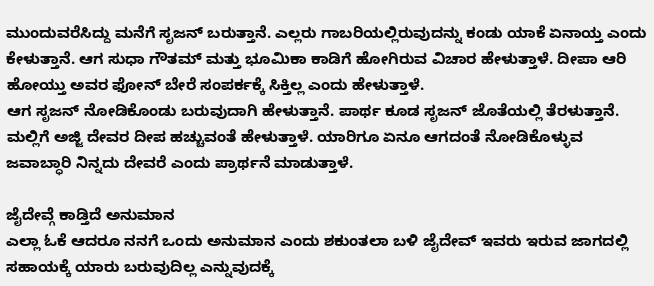ಮುಂದುವರೆಸಿದ್ದು ಮನೆಗೆ ಸೃಜನ್ ಬರುತ್ತಾನೆ. ಎಲ್ಲರು ಗಾಬರಿಯಲ್ಲಿರುವುದನ್ನು ಕಂಡು ಯಾಕೆ ಏನಾಯ್ತ ಎಂದು ಕೇಳುತ್ತಾನೆ. ಆಗ ಸುಧಾ ಗೌತಮ್ ಮತ್ತು ಭೂಮಿಕಾ ಕಾಡಿಗೆ ಹೋಗಿರುವ ವಿಚಾರ ಹೇಳುತ್ತಾಳೆ. ದೀಪಾ ಆರಿ ಹೋಯ್ತು ಅವರ ಫೋನ್ ಬೇರೆ ಸಂಪರ್ಕಕ್ಕೆ ಸಿಕ್ತಿಲ್ಲ ಎಂದು ಹೇಳುತ್ತಾಳೆ.
ಆಗ ಸೃಜನ್ ನೋಡಿಕೊಂಡು ಬರುವುದಾಗಿ ಹೇಳುತ್ತಾನೆ. ಪಾರ್ಥ ಕೂಡ ಸೃಜನ್ ಜೊತೆಯಲ್ಲಿ ತೆರಳುತ್ತಾನೆ. ಮಲ್ಲಿಗೆ ಅಜ್ಜಿ ದೇವರ ದೀಪ ಹಚ್ಚುವಂತೆ ಹೇಳುತ್ತಾಳೆ. ಯಾರಿಗೂ ಏನೂ ಆಗದಂತೆ ನೋಡಿಕೊಳ್ಳುವ ಜವಾಬ್ಧಾರಿ ನಿನ್ನದು ದೇವರೆ ಎಂದು ಪ್ರಾರ್ಥನೆ ಮಾಡುತ್ತಾಳೆ.

ಜೈದೇವ್ಗೆ ಕಾಡ್ತಿದೆ ಅನುಮಾನ
ಎಲ್ಲಾ ಓಕೆ ಆದರೂ ನನಗೆ ಒಂದು ಅನುಮಾನ ಎಂದು ಶಕುಂತಲಾ ಬಳಿ ಜೈದೇವ್ ಇವರು ಇರುವ ಜಾಗದಲ್ಲಿ ಸಹಾಯಕ್ಕೆ ಯಾರು ಬರುವುದಿಲ್ಲ ಎನ್ನುವುದಕ್ಕೆ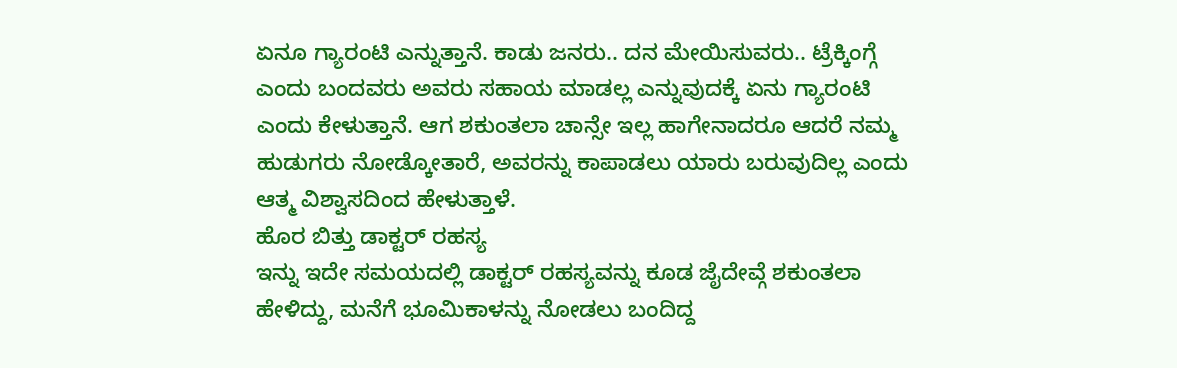ಏನೂ ಗ್ಯಾರಂಟಿ ಎನ್ನುತ್ತಾನೆ. ಕಾಡು ಜನರು.. ದನ ಮೇಯಿಸುವರು.. ಟ್ರೆಕ್ಕಿಂಗ್ಗೆ ಎಂದು ಬಂದವರು ಅವರು ಸಹಾಯ ಮಾಡಲ್ಲ ಎನ್ನುವುದಕ್ಕೆ ಏನು ಗ್ಯಾರಂಟಿ ಎಂದು ಕೇಳುತ್ತಾನೆ. ಆಗ ಶಕುಂತಲಾ ಚಾನ್ಸೇ ಇಲ್ಲ ಹಾಗೇನಾದರೂ ಆದರೆ ನಮ್ಮ ಹುಡುಗರು ನೋಡ್ಕೋತಾರೆ, ಅವರನ್ನು ಕಾಪಾಡಲು ಯಾರು ಬರುವುದಿಲ್ಲ ಎಂದು ಆತ್ಮ ವಿಶ್ವಾಸದಿಂದ ಹೇಳುತ್ತಾಳೆ.
ಹೊರ ಬಿತ್ತು ಡಾಕ್ಟರ್ ರಹಸ್ಯ
ಇನ್ನು ಇದೇ ಸಮಯದಲ್ಲಿ ಡಾಕ್ಟರ್ ರಹಸ್ಯವನ್ನು ಕೂಡ ಜೈದೇವ್ಗೆ ಶಕುಂತಲಾ ಹೇಳಿದ್ದು, ಮನೆಗೆ ಭೂಮಿಕಾಳನ್ನು ನೋಡಲು ಬಂದಿದ್ದ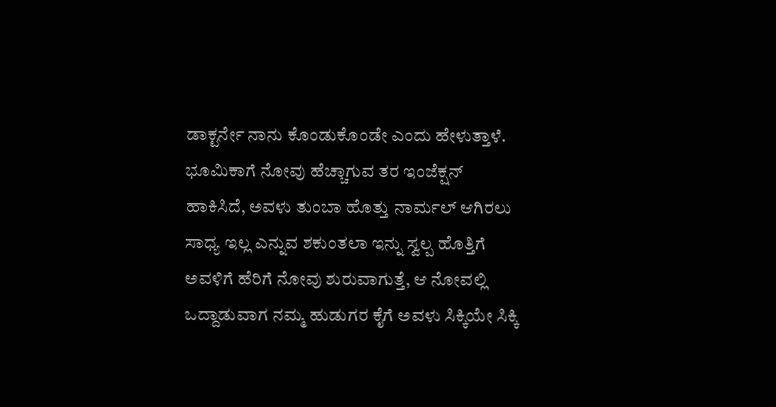ಡಾಕ್ಟರ್ನೇ ನಾನು ಕೊಂಡುಕೊಂಡೇ ಎಂದು ಹೇಳುತ್ತಾಳೆ. ಭೂಮಿಕಾಗೆ ನೋವು ಹೆಚ್ಚಾಗುವ ತರ ಇಂಜೆಕ್ಷನ್ ಹಾಕಿಸಿದೆ, ಅವಳು ತುಂಬಾ ಹೊತ್ತು ನಾರ್ಮಲ್ ಆಗಿರಲು ಸಾಧ್ಯ ಇಲ್ಲ ಎನ್ನುವ ಶಕುಂತಲಾ ಇನ್ನು ಸ್ವಲ್ಪ ಹೊತ್ತಿಗೆ ಅವಳಿಗೆ ಹೆರಿಗೆ ನೋವು ಶುರುವಾಗುತ್ತೆ, ಆ ನೋವಲ್ಲಿ ಒದ್ದಾಡುವಾಗ ನಮ್ಮ ಹುಡುಗರ ಕೈಗೆ ಅವಳು ಸಿಕ್ಕಿಯೇ ಸಿಕ್ಕಿ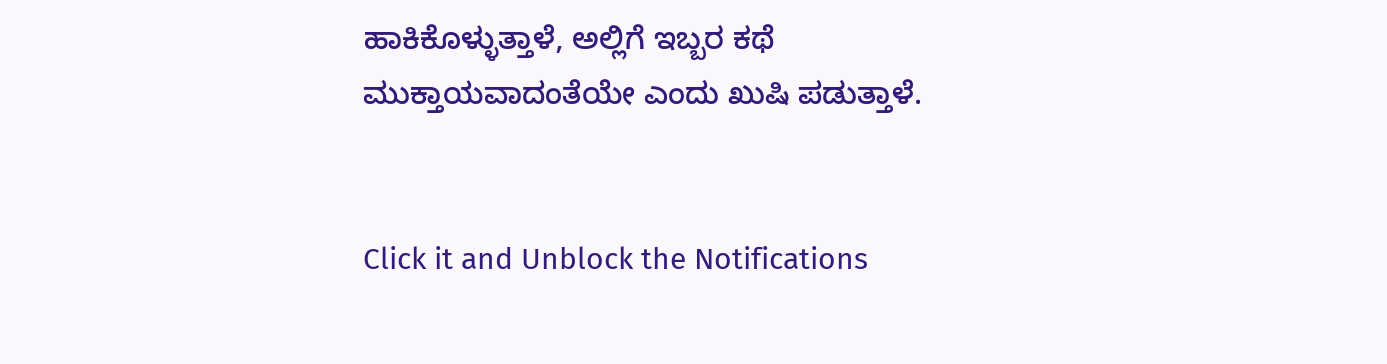ಹಾಕಿಕೊಳ್ಳುತ್ತಾಳೆ, ಅಲ್ಲಿಗೆ ಇಬ್ಬರ ಕಥೆ ಮುಕ್ತಾಯವಾದಂತೆಯೇ ಎಂದು ಖುಷಿ ಪಡುತ್ತಾಳೆ.


Click it and Unblock the Notifications